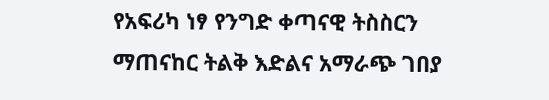የአፍሪካ ነፃ የንግድ ቀጣናዊ ትስስርን ማጠናከር ትልቅ እድልና አማራጭ ገበያ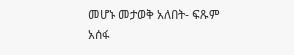መሆኑ መታወቅ አለበት- ፍጹም አሰፋ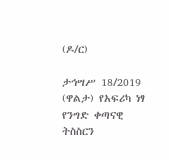(ዶ/ር)

ታኅሣሥ 18/2019 (ዋልታ) የአፍሪካ ነፃ የንግድ ቀጣናዊ ትስስርን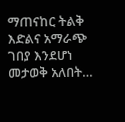ማጠናከር ትልቅ እድልና አማራጭ ገበያ እንደሆነ መታወቅ አለበት…